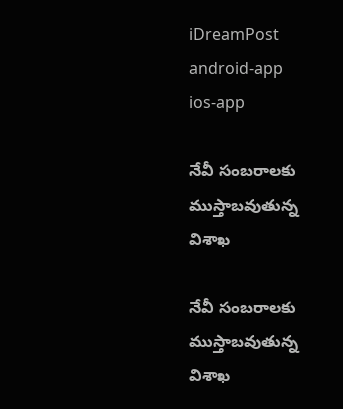iDreamPost
android-app
ios-app

నేవీ సంబరాలకు ముస్తాబవుతున్న విశాఖ

నేవీ సంబరాలకు ముస్తాబవుతున్న విశాఖ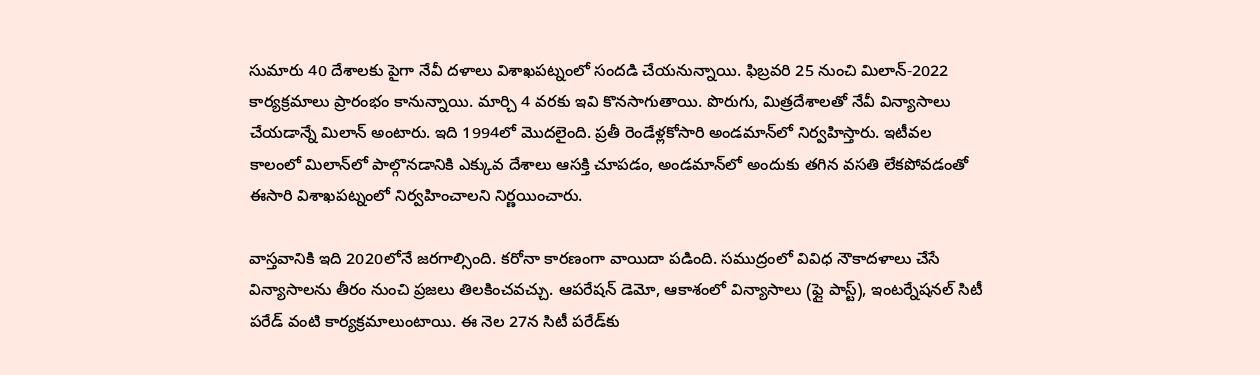సుమారు 40 దేశాలకు పైగా నేవీ దళాలు విశాఖపట్నంలో సందడి చేయనున్నాయి. ఫిబ్రవరి 25 నుంచి మిలాన్‌-2022 కార్యక్రమాలు ప్రారంభం కానున్నాయి. మార్చి 4 వరకు ఇవి కొనసాగుతాయి. పొరుగు, మిత్రదేశాలతో నేవీ విన్యాసాలు చేయడాన్నే మిలాన్‌ అంటారు. ఇది 1994లో మొదలైంది. ప్రతీ రెండేళ్లకోసారి అండమాన్‌లో నిర్వహిస్తారు. ఇటీవల కాలంలో మిలాన్‌లో పాల్గొనడానికి ఎక్కువ దేశాలు ఆసక్తి చూపడం, అండమాన్‌లో అందుకు తగిన వసతి లేకపోవడంతో ఈసారి విశాఖపట్నంలో నిర్వహించాలని నిర్ణయించారు.

వాస్తవానికి ఇది 2020లోనే జరగాల్సింది. కరోనా కారణంగా వాయిదా పడింది. సముద్రంలో వివిధ నౌకాదళాలు చేసే విన్యాసాలను తీరం నుంచి ప్రజలు తిలకించవచ్చు. ఆపరేషన్‌ డెమో, ఆకాశంలో విన్యాసాలు (ఫ్లై పాస్ట్‌), ఇంటర్నేషనల్‌ సిటీ పరేడ్‌ వంటి కార్యక్రమాలుంటాయి. ఈ నెల 27న సిటీ పరేడ్‌కు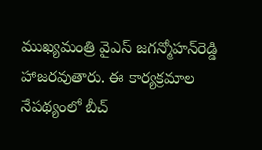ముఖ్యమంత్రి వైఎస్‌ జగన్మోహన్‌రెడ్డి హాజరవుతారు. ఈ కార్యక్రమాల నేపథ్యంలో బీచ్‌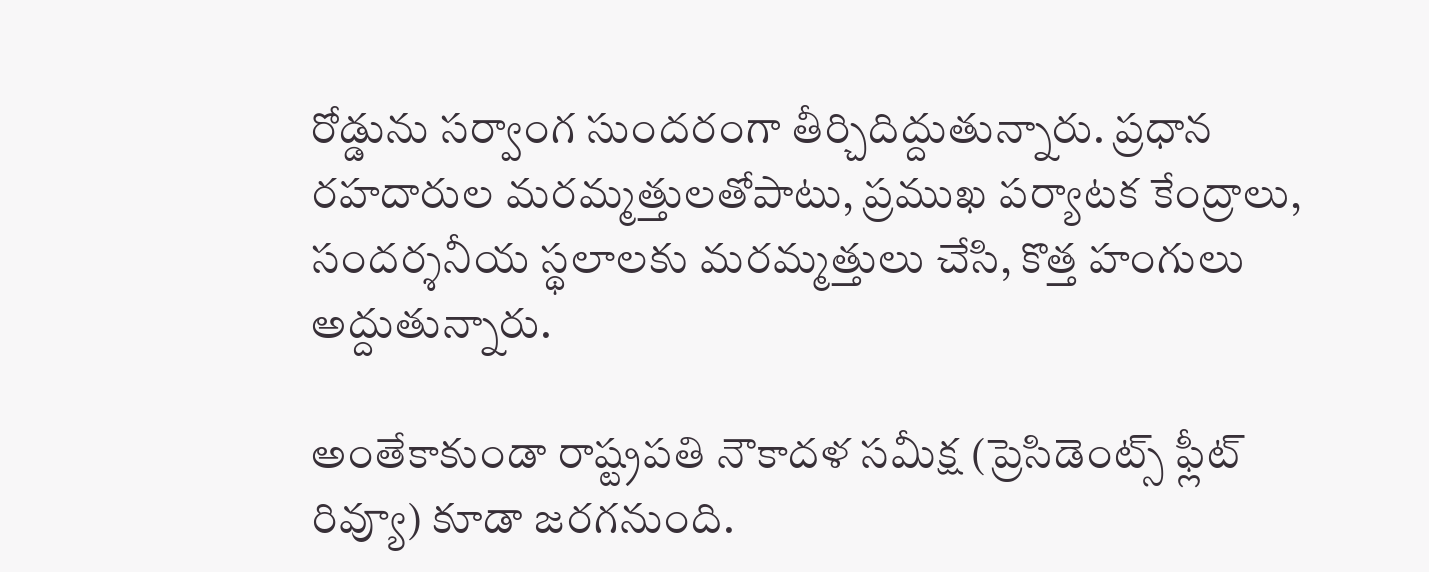రోడ్డును సర్వాంగ సుందరంగా తీర్చిదిద్దుతున్నారు. ప్రధాన రహదారుల మరమ్మత్తులతోపాటు, ప్రముఖ పర్యాటక కేంద్రాలు, సందర్శనీయ స్థలాలకు మరమ్మత్తులు చేసి, కొత్త హంగులు అద్దుతున్నారు.

అంతేకాకుండా రాష్ట్రపతి నౌకాదళ సమీక్ష (ప్రెసిడెంట్స్‌ ఫ్లీట్‌ రివ్యూ) కూడా జరగనుంది.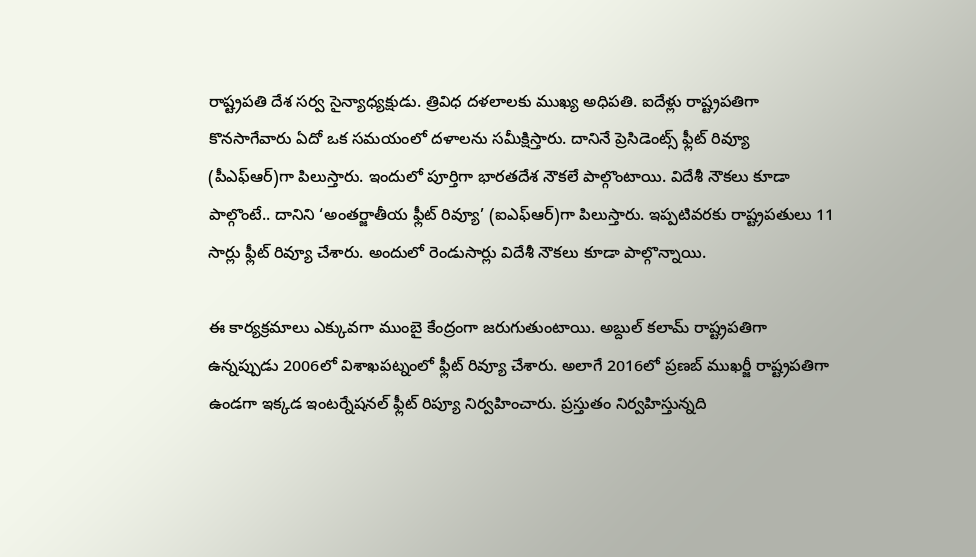రాష్ట్రపతి దేశ సర్వ సైన్యాధ్యక్షుడు. త్రివిధ దళలాలకు ముఖ్య అధిపతి. ఐదేళ్లు రాష్ట్రపతిగా కొనసాగేవారు ఏదో ఒక సమయంలో దళాలను సమీక్షిస్తారు. దానినే ప్రెసిడెంట్స్‌ ఫ్లీట్‌ రివ్యూ (పీఎఫ్‌ఆర్‌)గా పిలుస్తారు. ఇందులో పూర్తిగా భారతదేశ నౌకలే పాల్గొంటాయి. విదేశీ నౌకలు కూడా పాల్గొంటే.. దానిని ‘అంతర్జాతీయ ఫ్లీట్‌ రివ్యూ’ (ఐఎఫ్‌ఆర్‌)గా పిలుస్తారు. ఇప్పటివరకు రాష్ట్రపతులు 11 సార్లు ఫ్లీట్‌ రివ్యూ చేశారు. అందులో రెండుసార్లు విదేశీ నౌకలు కూడా పాల్గొన్నాయి.

ఈ కార్యక్రమాలు ఎక్కువగా ముంబై కేంద్రంగా జరుగుతుంటాయి. అబ్దుల్‌ కలామ్‌ రాష్ట్రపతిగా ఉన్నప్పుడు 2006లో విశాఖపట్నంలో ఫ్లీట్‌ రివ్యూ చేశారు. అలాగే 2016లో ప్రణబ్‌ ముఖర్జీ రాష్ట్రపతిగా ఉండగా ఇక్కడ ఇంటర్నేషనల్‌ ఫ్లీట్‌ రిప్యూ నిర్వహించారు. ప్రస్తుతం నిర్వహిస్తున్నది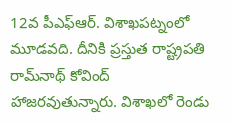12వ పీఎఫ్‌ఆర్‌. విశాఖపట్నంలో మూడవది. దీనికి ప్రస్తుత రాష్ట్రపతి రామ్‌నాథ్‌ కోవింద్‌ హాజరవుతున్నారు. విశాఖలో రెండు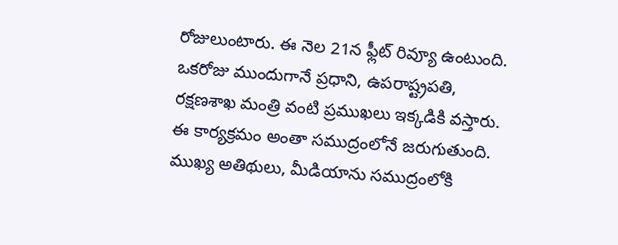రోజులుంటారు. ఈ నెల 21న ఫ్లీట్‌ రివ్యూ ఉంటుంది. ఒకరోజు ముందుగానే ప్రధాని, ఉపరాష్ట్రపతి, రక్షణశాఖ మంత్రి వంటి ప్రముఖలు ఇక్కడికి వస్తారు. ఈ కార్యక్రమం అంతా సముద్రంలోనే జరుగుతుంది. ముఖ్య అతిథులు, మీడియాను సముద్రంలోకి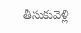తీసుకువెళ్లి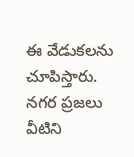ఈ వేడుకలను చూపిస్తారు. నగర ప్రజలు వీటిని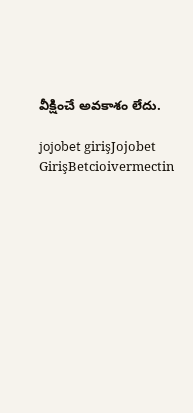వీక్షించే అవకాశం లేదు.

jojobet girişJojobet GirişBetcioivermectin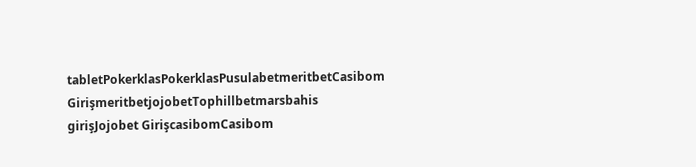tabletPokerklasPokerklasPusulabetmeritbetCasibom GirişmeritbetjojobetTophillbetmarsbahis girişJojobet GirişcasibomCasibom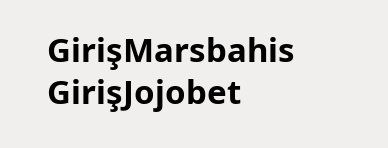GirişMarsbahis GirişJojobet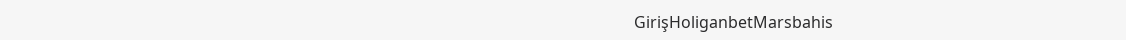GirişHoliganbetMarsbahis